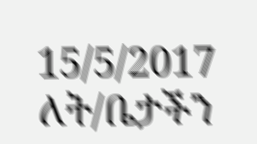15/5/2017
ለት/ቤታችን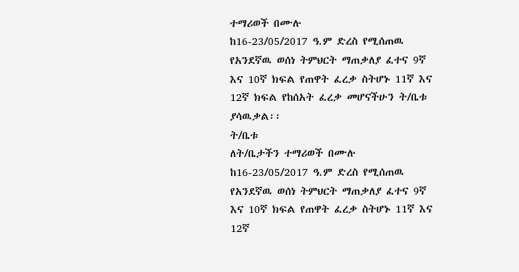ተማሪወች በሙሉ
ከ16-23/05/2017 ዓ.ም ድረስ የሚሰጠዉ የአንደኛዉ ወሰነ ትምህርት ማጠቃለያ ፈተና 9ኛ እና 10ኛ ክፍል የጠዋት ፈረቃ ስትሆኑ 11ኛ እና 12ኛ ክፍል የከሰአት ፈረቃ መሆናችሁን ት/ቤቱ ያሳዉቃል፡፡
ት/ቤቱ
ለት/ቤታችን ተማሪወች በሙሉ
ከ16-23/05/2017 ዓ.ም ድረስ የሚሰጠዉ የአንደኛዉ ወሰነ ትምህርት ማጠቃለያ ፈተና 9ኛ እና 10ኛ ክፍል የጠዋት ፈረቃ ስትሆኑ 11ኛ እና 12ኛ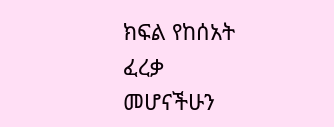ክፍል የከሰአት ፈረቃ መሆናችሁን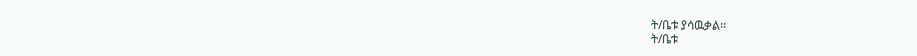ት/ቤቱ ያሳዉቃል፡፡
ት/ቤቱ